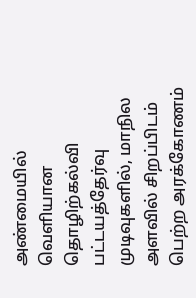அண்மையில் வெளியான தொழிற்கல்வி பட்டயத்தேர்வு முடிவுகளில், மாநில அளவில் சிறப்பிடம் பெற்ற அரக்கோணம்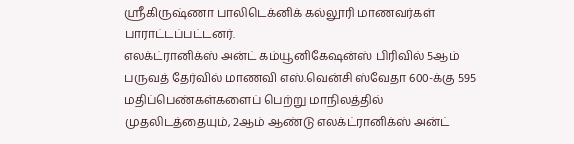ஸ்ரீகிருஷ்ணா பாலிடெக்னிக் கல்லூரி மாணவர்கள் பாராட்டப்பட்டனர்.
எலக்ட்ரானிக்ஸ் அன்ட் கம்யூனிகேஷன்ஸ் பிரிவில் 5ஆம் பருவத் தேர்வில் மாணவி எஸ்.வென்சி ஸ்வேதா 600-க்கு 595 மதிப்பெண்கள்களைப் பெற்று மாநிலத்தில் முதலிடத்தையும், 2ஆம் ஆண்டு எலக்ட்ரானிக்ஸ் அன்ட்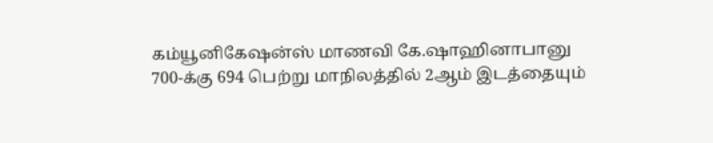கம்யூனிகேஷன்ஸ் மாணவி கே.ஷாஹினாபானு 700-க்கு 694 பெற்று மாநிலத்தில் 2ஆம் இடத்தையும்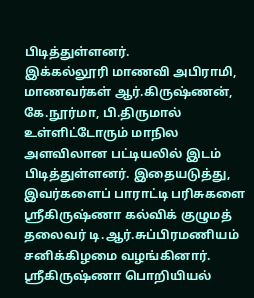பிடித்துள்ளனர்.
இக்கல்லூரி மாணவி அபிராமி, மாணவர்கள் ஆர்.கிருஷ்ணன், கே.நூர்மா, பி.திருமால் உள்ளிட்டோரும் மாநில அளவிலான பட்டியலில் இடம் பிடித்துள்ளனர். இதையடுத்து, இவர்களைப் பாராட்டி பரிசுகளை ஸ்ரீகிருஷ்ணா கல்விக் குழுமத் தலைவர் டி.ஆர்.சுப்பிரமணியம் சனிக்கிழமை வழங்கினார்.
ஸ்ரீகிருஷ்ணா பொறியியல்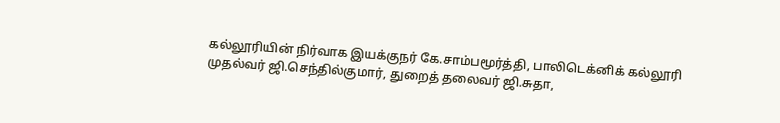கல்லூரியின் நிர்வாக இயக்குநர் கே.சாம்பமூர்த்தி, பாலிடெக்னிக் கல்லூரி முதல்வர் ஜி.செந்தில்குமார், துறைத் தலைவர் ஜி.சுதா,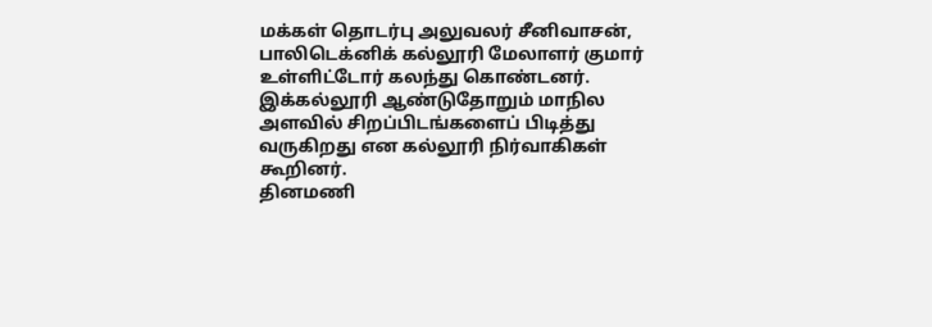மக்கள் தொடர்பு அலுவலர் சீனிவாசன், பாலிடெக்னிக் கல்லூரி மேலாளர் குமார் உள்ளிட்டோர் கலந்து கொண்டனர்.
இக்கல்லூரி ஆண்டுதோறும் மாநில அளவில் சிறப்பிடங்களைப் பிடித்து வருகிறது என கல்லூரி நிர்வாகிகள் கூறினர்.
தினமணி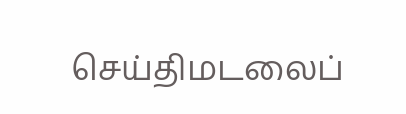செய்திமடலைப்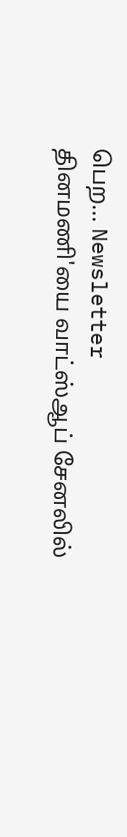பெற... Newsletter
தினமணி'யை வாட்ஸ்ஆப் சேனலில்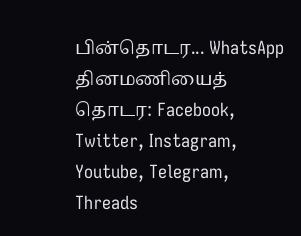பின்தொடர... WhatsApp
தினமணியைத் தொடர: Facebook, Twitter, Instagram, Youtube, Telegram, Threads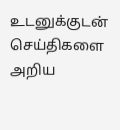உடனுக்குடன் செய்திகளை அறிய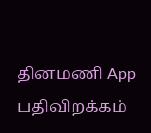தினமணி App பதிவிறக்கம்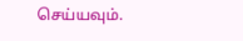செய்யவும்.